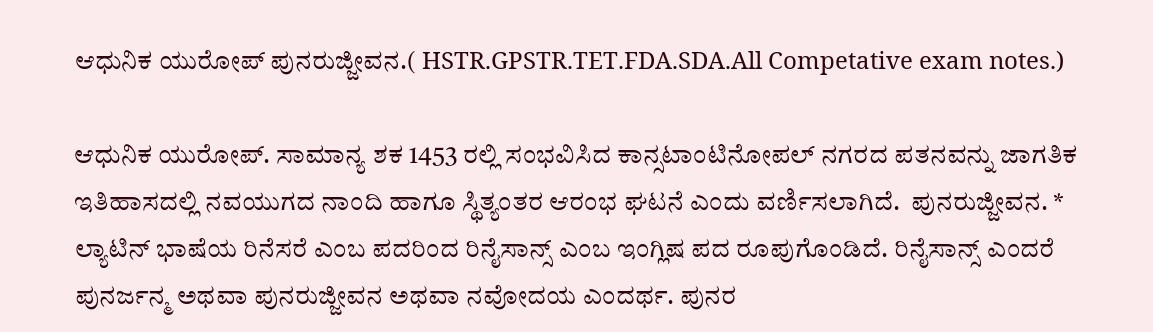ಆಧುನಿಕ ಯುರೋಪ್ ಪುನರುಜ್ಜೀವನ.( HSTR.GPSTR.TET.FDA.SDA.All Competative exam notes.)

ಆಧುನಿಕ ಯುರೋಪ್. ಸಾಮಾನ್ಯ ಶಕ 1453 ರಲ್ಲಿ ಸಂಭವಿಸಿದ ಕಾನ್ಸಟಾಂಟಿನೋಪಲ್ ನಗರದ ಪತನವನ್ನು ಜಾಗತಿಕ ಇತಿಹಾಸದಲ್ಲಿ ನವಯುಗದ ನಾಂದಿ ಹಾಗೂ ಸ್ಥಿತ್ಯಂತರ ಆರಂಭ ಘಟನೆ ಎಂದು ವರ್ಣಿಸಲಾಗಿದೆ.  ಪುನರುಜ್ಜೀವನ. * ಲ್ಯಾಟಿನ್ ಭಾಷೆಯ ರಿನೆಸರೆ ಎಂಬ ಪದರಿಂದ ರಿನೈಸಾನ್ಸ್ ಎಂಬ ಇಂಗ್ಲಿಷ ಪದ ರೂಪುಗೊಂಡಿದೆ. ರಿನೈಸಾನ್ಸ್ ಎಂದರೆ ಪುನರ್ಜನ್ಮ ಅಥವಾ ಪುನರುಜ್ಜೀವನ ಅಥವಾ ನವೋದಯ ಎಂದರ್ಥ. ಪುನರ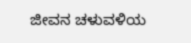ಜೀವನ ಚಳುವಳಿಯ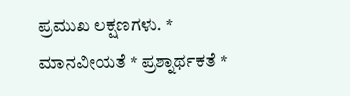ಪ್ರಮುಖ ಲಕ್ಷಣಗಳು. * ಮಾನವೀಯತೆ * ಪ್ರಶ್ನಾರ್ಥಕತೆ *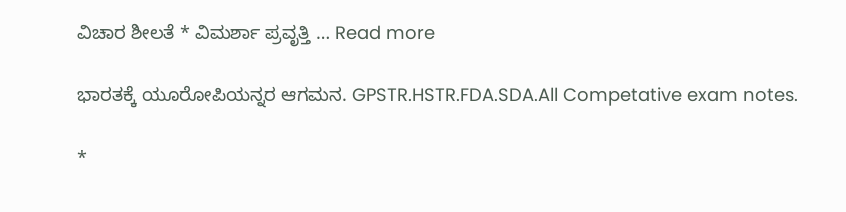ವಿಚಾರ ಶೀಲತೆ * ವಿಮರ್ಶಾ ಪ್ರವೃತ್ತಿ … Read more

ಭಾರತಕ್ಕೆ ಯೂರೋಪಿಯನ್ನರ ಆಗಮನ. GPSTR.HSTR.FDA.SDA.All Competative exam notes.

*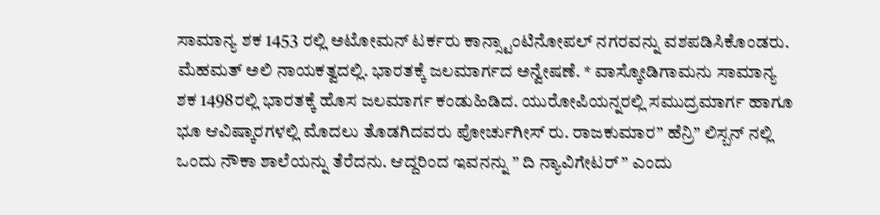ಸಾಮಾನ್ಯ ಶಕ 1453 ರಲ್ಲಿ ಅಟೋಮನ್ ಟರ್ಕರು ಕಾನ್ಸ್ಟಾಂಟಿನೋಪಲ್ ನಗರವನ್ನು ವಶಪಡಿಸಿಕೊಂಡರು. ಮೆಹಮತ್ ಅಲಿ ನಾಯಕತ್ವದಲ್ಲಿ. ಭಾರತಕ್ಕೆ ಜಲಮಾರ್ಗದ ಅನ್ವೇಷಣೆ. * ವಾಸ್ಕೋಡಿಗಾಮನು ಸಾಮಾನ್ಯ ಶಕ 1498ರಲ್ಲಿ ಭಾರತಕ್ಕೆ ಹೊಸ ಜಲಮಾರ್ಗ ಕಂಡುಹಿಡಿದ. ಯುರೋಪಿಯನ್ನರಲ್ಲಿ ಸಮುದ್ರಮಾರ್ಗ ಹಾಗೂ ಭೂ ಆವಿಷ್ಕಾರಗಳಲ್ಲಿ ಮೊದಲು ತೊಡಗಿದವರು ಪೋರ್ಚುಗೀಸ್ ರು. ರಾಜಕುಮಾರ” ಹೆನ್ರಿ” ಲಿಸ್ಬನ್ ನಲ್ಲಿ ಒಂದು ನೌಕಾ ಶಾಲೆಯನ್ನು ತೆರೆದನು. ಆದ್ದರಿಂದ ಇವನನ್ನು ” ದಿ ನ್ಯಾವಿಗೇಟರ್ ” ಎಂದು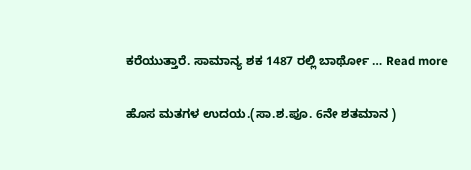ಕರೆಯುತ್ತಾರೆ. ಸಾಮಾನ್ಯ ಶಕ 1487 ರಲ್ಲಿ ಬಾರ್ಥೋ … Read more

ಹೊಸ ಮತಗಳ ಉದಯ.(ಸಾ.ಶ.ಪೂ. 6ನೇ ಶತಮಾನ )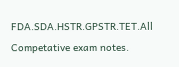FDA.SDA.HSTR.GPSTR.TET.All Competative exam notes.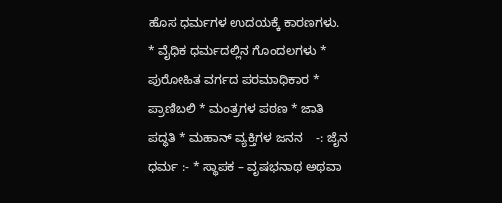ಹೊಸ ಧರ್ಮಗಳ ಉದಯಕ್ಕೆ ಕಾರಣಗಳು. * ವೈಧಿಕ ಧರ್ಮದಲ್ಲಿನ ಗೊಂದಲಗಳು * ಪುರೋಹಿತ ವರ್ಗದ ಪರಮಾಧಿಕಾರ * ಪ್ರಾಣಿಬಲಿ * ಮಂತ್ರಗಳ ಪಠಣ * ಜಾತಿ ಪದ್ಧತಿ * ಮಹಾನ್ ವ್ಯಕ್ತಿಗಳ ಜನನ    -: ಜೈನ ಧರ್ಮ :- * ಸ್ಥಾಪಕ – ವೃಷಭನಾಥ ಅಥವಾ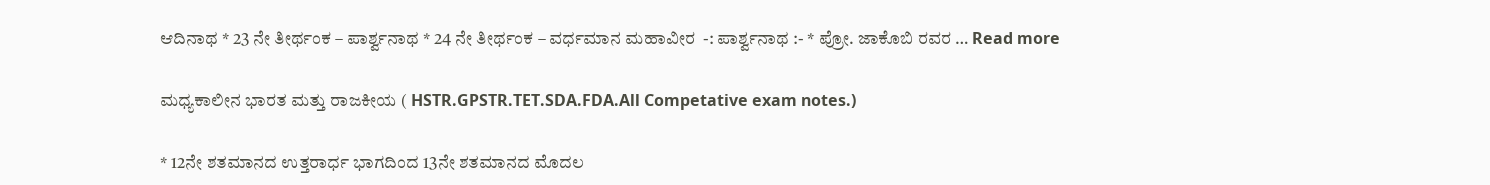ಆದಿನಾಥ * 23 ನೇ ತೀರ್ಥಂಕ – ಪಾರ್ಶ್ವನಾಥ * 24 ನೇ ತೀರ್ಥಂಕ – ವರ್ಧಮಾನ ಮಹಾವೀರ  -: ಪಾರ್ಶ್ವನಾಥ :- * ಪ್ರೋ. ಜಾಕೊಬಿ ರವರ … Read more

ಮಧ್ಯಕಾಲೀನ ಭಾರತ ಮತ್ತು ರಾಜಕೀಯ ( HSTR.GPSTR.TET.SDA.FDA.All Competative exam notes.)

* 12ನೇ ಶತಮಾನದ ಉತ್ತರಾರ್ಧ ಭಾಗದಿಂದ 13ನೇ ಶತಮಾನದ ಮೊದಲ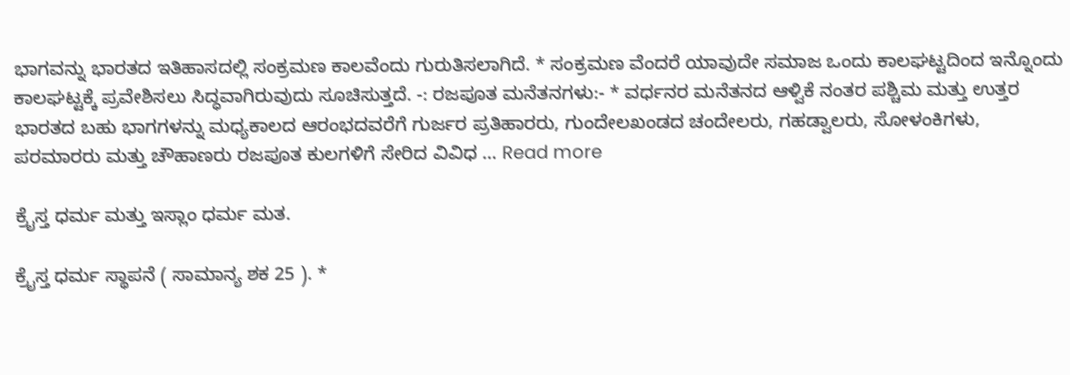ಭಾಗವನ್ನು ಭಾರತದ ಇತಿಹಾಸದಲ್ಲಿ ಸಂಕ್ರಮಣ ಕಾಲವೆಂದು ಗುರುತಿಸಲಾಗಿದೆ. * ಸಂಕ್ರಮಣ ವೆಂದರೆ ಯಾವುದೇ ಸಮಾಜ ಒಂದು ಕಾಲಘಟ್ಟದಿಂದ ಇನ್ನೊಂದು ಕಾಲಘಟ್ಟಕ್ಕೆ ಪ್ರವೇಶಿಸಲು ಸಿದ್ಧವಾಗಿರುವುದು ಸೂಚಿಸುತ್ತದೆ. -: ರಜಪೂತ ಮನೆತನಗಳು:- * ವರ್ಧನರ ಮನೆತನದ ಆಳ್ವಿಕೆ ನಂತರ ಪಶ್ಚಿಮ ಮತ್ತು ಉತ್ತರ ಭಾರತದ ಬಹು ಭಾಗಗಳನ್ನು ಮಧ್ಯಕಾಲದ ಆರಂಭದವರೆಗೆ ಗುರ್ಜರ ಪ್ರತಿಹಾರರು, ಗುಂದೇಲಖಂಡದ ಚಂದೇಲರು, ಗಹಡ್ವಾಲರು, ಸೋಳಂಕಿಗಳು, ಪರಮಾರರು ಮತ್ತು ಚೌಹಾಣರು ರಜಪೂತ ಕುಲಗಳಿಗೆ ಸೇರಿದ ವಿವಿಧ … Read more

ಕ್ರೈಸ್ತ ಧರ್ಮ ಮತ್ತು ಇಸ್ಲಾಂ ಧರ್ಮ ಮತ.

ಕ್ರೈಸ್ತ ಧರ್ಮ ಸ್ಥಾಪನೆ ( ಸಾಮಾನ್ಯ ಶಕ 25 ). *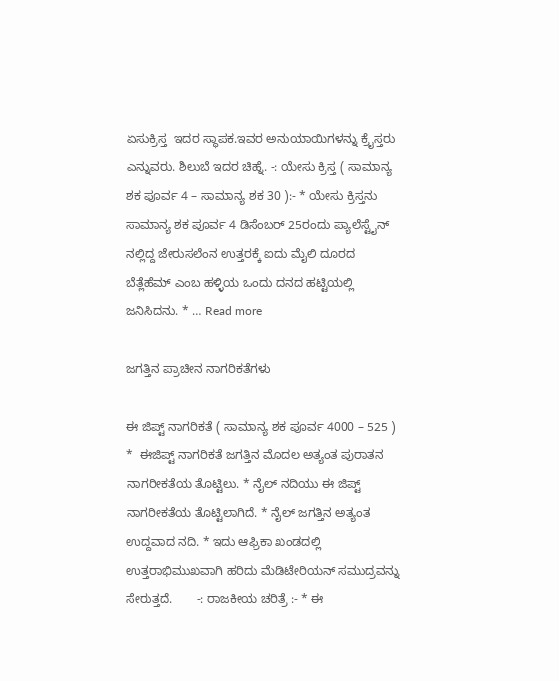ಏಸುಕ್ರಿಸ್ತ  ಇದರ ಸ್ಥಾಪಕ.ಇವರ ಅನುಯಾಯಿಗಳನ್ನು ಕ್ರೈಸ್ತರು ಎನ್ನುವರು. ಶಿಲುಬೆ ಇದರ ಚಿಹ್ನೆ. -: ಯೇಸು ಕ್ರಿಸ್ತ ( ಸಾಮಾನ್ಯ ಶಕ ಪೂರ್ವ 4 – ಸಾಮಾನ್ಯ ಶಕ 30 ):- * ಯೇಸು ಕ್ರಿಸ್ತನು ಸಾಮಾನ್ಯ ಶಕ ಪೂರ್ವ 4 ಡಿಸೆಂಬರ್ 25ರಂದು ಪ್ಯಾಲೆಸ್ಟೈನ್ ನಲ್ಲಿದ್ದ ಜೇರುಸಲೆಂನ ಉತ್ತರಕ್ಕೆ ಐದು ಮೈಲಿ ದೂರದ ಬೆತ್ಲೆಹೆಮ್ ಎಂಬ ಹಳ್ಳಿಯ ಒಂದು ದನದ ಹಟ್ಟಿಯಲ್ಲಿ ಜನಿಸಿದನು. * … Read more

ಜಗತ್ತಿನ ಪ್ರಾಚೀನ ನಾಗರಿಕತೆಗಳು

ಈ ಜಿಪ್ಟ್ ನಾಗರಿಕತೆ ( ಸಾಮಾನ್ಯ ಶಕ ಪೂರ್ವ 4000 – 525 ) *  ಈಜಿಪ್ಟ್ ನಾಗರಿಕತೆ ಜಗತ್ತಿನ ಮೊದಲ ಅತ್ಯಂತ ಪುರಾತನ ನಾಗರೀಕತೆಯ ತೊಟ್ಟಿಲು. * ನೈಲ್ ನದಿಯು ಈ ಜಿಪ್ಟ್ ನಾಗರೀಕತೆಯ ತೊಟ್ಟಿಲಾಗಿದೆ. * ನೈಲ್ ಜಗತ್ತಿನ ಅತ್ಯಂತ ಉದ್ದವಾದ ನದಿ. * ಇದು ಆಫ್ರಿಕಾ ಖಂಡದಲ್ಲಿ ಉತ್ತರಾಭಿಮುಖವಾಗಿ ಹರಿದು ಮೆಡಿಟೇರಿಯನ್ ಸಮುದ್ರವನ್ನು ಸೇರುತ್ತದೆ.       -: ರಾಜಕೀಯ ಚರಿತ್ರೆ :- * ಈ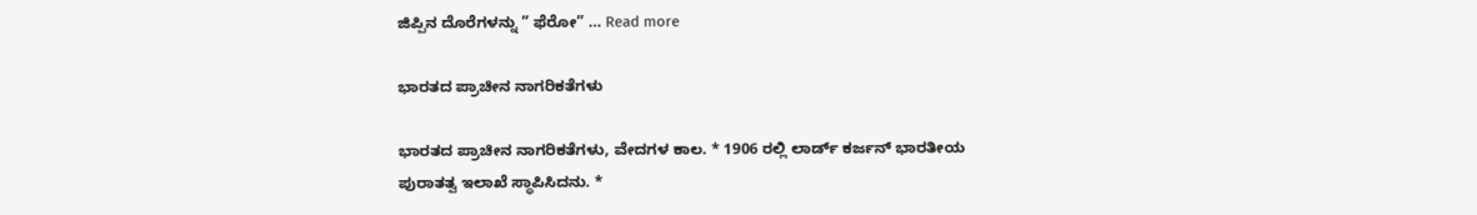ಜಿಪ್ಪಿನ ದೊರೆಗಳನ್ನು ” ಫೆರೋ” … Read more

ಭಾರತದ ಪ್ರಾಚೀನ ನಾಗರಿಕತೆಗಳು

ಭಾರತದ ಪ್ರಾಚೀನ ನಾಗರಿಕತೆಗಳು, ವೇದಗಳ ಕಾಲ. * 1906 ರಲ್ಲಿ ಲಾರ್ಡ್ ಕರ್ಜನ್ ಭಾರತೀಯ ಪುರಾತತ್ವ ಇಲಾಖೆ ಸ್ಥಾಪಿಸಿದನು. *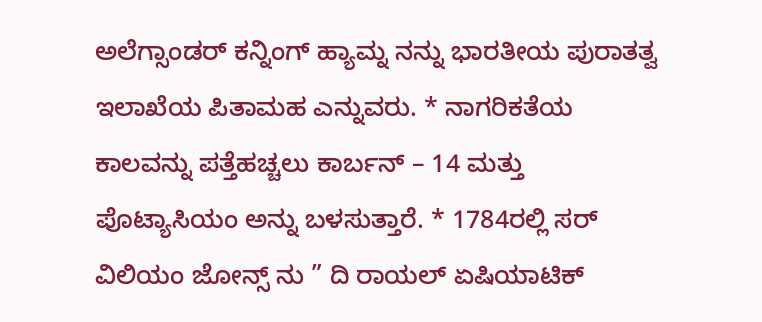ಅಲೆಗ್ಸಾಂಡರ್ ಕನ್ನಿಂಗ್ ಹ್ಯಾಮ್ನ ನನ್ನು ಭಾರತೀಯ ಪುರಾತತ್ವ ಇಲಾಖೆಯ ಪಿತಾಮಹ ಎನ್ನುವರು. * ನಾಗರಿಕತೆಯ ಕಾಲವನ್ನು ಪತ್ತೆಹಚ್ಚಲು ಕಾರ್ಬನ್ – 14 ಮತ್ತು ಪೊಟ್ಯಾಸಿಯಂ ಅನ್ನು ಬಳಸುತ್ತಾರೆ. * 1784ರಲ್ಲಿ ಸರ್ ವಿಲಿಯಂ ಜೋನ್ಸ್ ನು ” ದಿ ರಾಯಲ್ ಏಷಿಯಾಟಿಕ್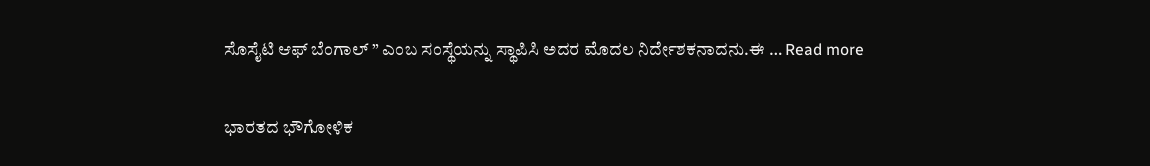ಸೊಸೈಟಿ ಆಫ್ ಬೆಂಗಾಲ್ ” ಎಂಬ ಸಂಸ್ಥೆಯನ್ನು ಸ್ಥಾಪಿಸಿ ಅದರ ಮೊದಲ ನಿರ್ದೇಶಕನಾದನು.ಈ … Read more

ಭಾರತದ ಭೌಗೋಳಿಕ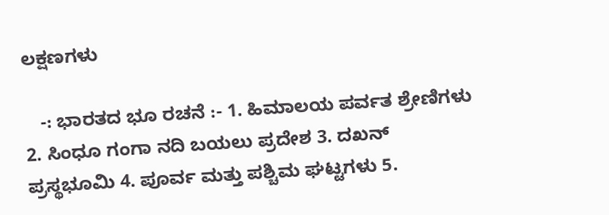ಲಕ್ಷಣಗಳು

   -: ಭಾರತದ ಭೂ ರಚನೆ :- 1. ಹಿಮಾಲಯ ಪರ್ವತ ಶ್ರೇಣಿಗಳು 2. ಸಿಂಧೂ ಗಂಗಾ ನದಿ ಬಯಲು ಪ್ರದೇಶ 3. ದಖನ್ ಪ್ರಸ್ಥಭೂಮಿ 4. ಪೂರ್ವ ಮತ್ತು ಪಶ್ಚಿಮ ಘಟ್ಟಗಳು 5.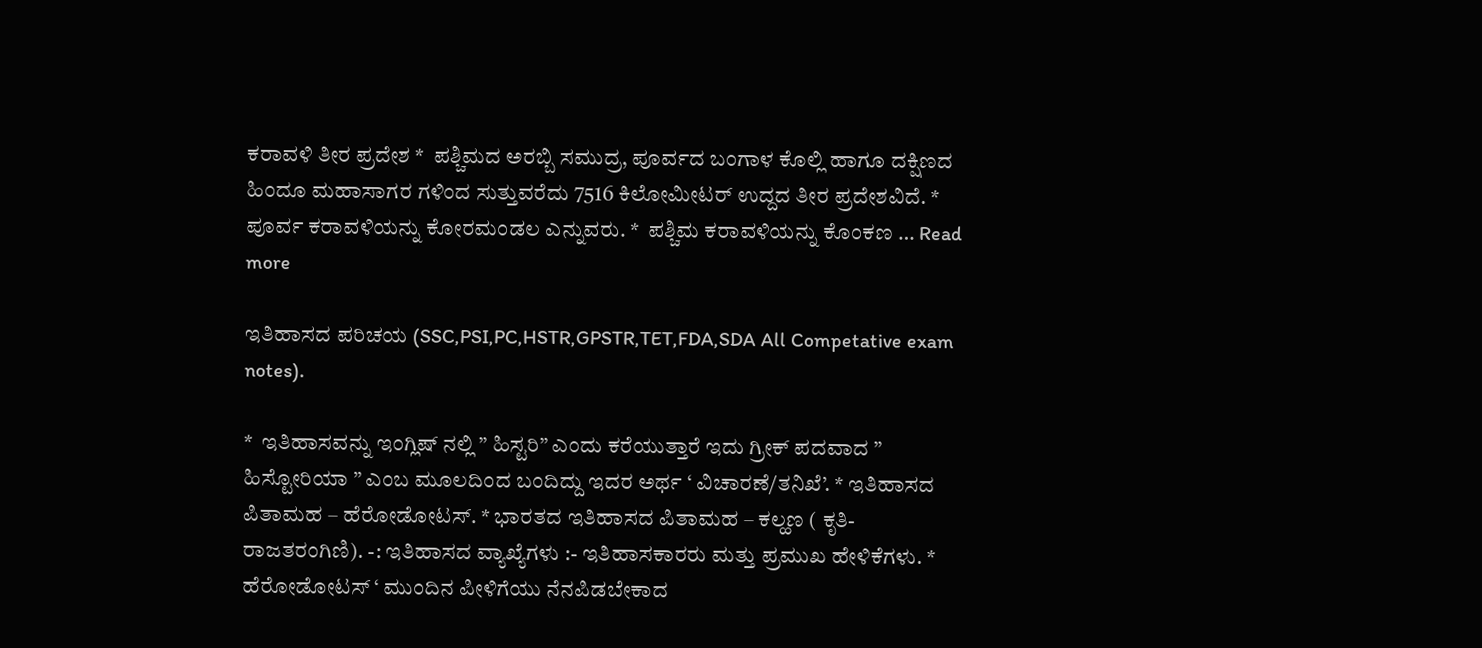ಕರಾವಳಿ ತೀರ ಪ್ರದೇಶ *  ಪಶ್ಚಿಮದ ಅರಬ್ಬಿ ಸಮುದ್ರ, ಪೂರ್ವದ ಬಂಗಾಳ ಕೊಲ್ಲಿ ಹಾಗೂ ದಕ್ಷಿಣದ ಹಿಂದೂ ಮಹಾಸಾಗರ ಗಳಿಂದ ಸುತ್ತುವರೆದು 7516 ಕಿಲೋಮೀಟರ್ ಉದ್ದದ ತೀರ ಪ್ರದೇಶವಿದೆ. *  ಪೂರ್ವ ಕರಾವಳಿಯನ್ನು ಕೋರಮಂಡಲ ಎನ್ನುವರು. *  ಪಶ್ಚಿಮ ಕರಾವಳಿಯನ್ನು ಕೊಂಕಣ … Read more

ಇತಿಹಾಸದ ಪರಿಚಯ (SSC,PSI,PC,HSTR,GPSTR,TET,FDA,SDA All Competative exam notes).

*  ಇತಿಹಾಸವನ್ನು ಇಂಗ್ಲಿಷ್ ನಲ್ಲಿ ” ಹಿಸ್ಟರಿ” ಎಂದು ಕರೆಯುತ್ತಾರೆ ಇದು ಗ್ರೀಕ್ ಪದವಾದ ” ಹಿಸ್ಟೋರಿಯಾ ” ಎಂಬ ಮೂಲದಿಂದ ಬಂದಿದ್ದು ಇದರ ಅರ್ಥ ‘ ವಿಚಾರಣೆ/ತನಿಖೆ’. * ಇತಿಹಾಸದ ಪಿತಾಮಹ – ಹೆರೋಡೋಟಸ್. * ಭಾರತದ ಇತಿಹಾಸದ ಪಿತಾಮಹ – ಕಲ್ಹಣ ( ಕೃತಿ- ರಾಜತರಂಗಿಣಿ). -: ಇತಿಹಾಸದ ವ್ಯಾಖ್ಯೆಗಳು :- ಇತಿಹಾಸಕಾರರು ಮತ್ತು ಪ್ರಮುಖ ಹೇಳಿಕೆಗಳು. * ಹೆರೋಡೋಟಸ್ ‘ ಮುಂದಿನ ಪೀಳಿಗೆಯು ನೆನಪಿಡಬೇಕಾದ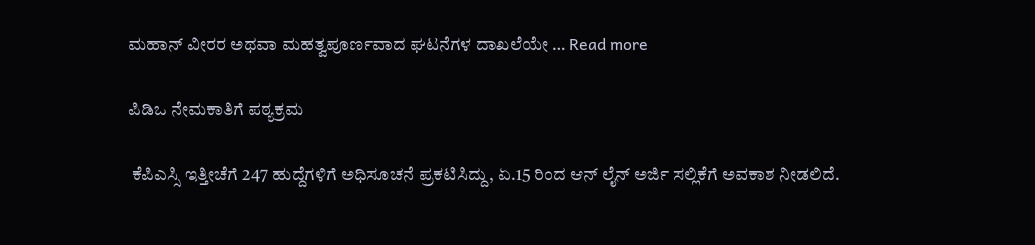ಮಹಾನ್ ವೀರರ ಅಥವಾ ಮಹತ್ವಪೂರ್ಣವಾದ ಘಟನೆಗಳ ದಾಖಲೆಯೇ … Read more

ಪಿಡಿಒ ನೇಮಕಾತಿಗೆ ಪಠ್ಯಕ್ರಮ

 ಕೆಪಿಎಸ್ಸಿ ಇತ್ತೀಚೆಗೆ 247 ಹುದ್ದೆಗಳಿಗೆ ಅಧಿಸೂಚನೆ ಪ್ರಕಟಿಸಿದ್ದು, ಏ.15 ರಿಂದ ಆನ್ ಲೈನ್ ಅರ್ಜಿ ಸಲ್ಲಿಕೆಗೆ ಅವಕಾಶ ನೀಡಲಿದೆ.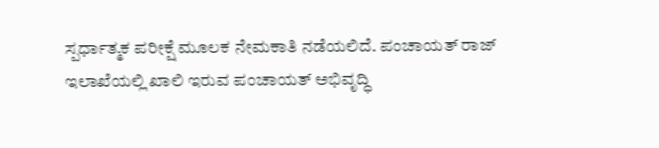ಸ್ಪರ್ಧಾತ್ಮಕ ಪರೀಕ್ಷೆ ಮೂಲಕ ನೇಮಕಾತಿ ನಡೆಯಲಿದೆ. ಪಂಚಾಯತ್ ರಾಜ್ ಇಲಾಖೆಯಲ್ಲಿ ಖಾಲಿ ಇರುವ ಪಂಚಾಯತ್ ಅಭಿವೃದ್ಧಿ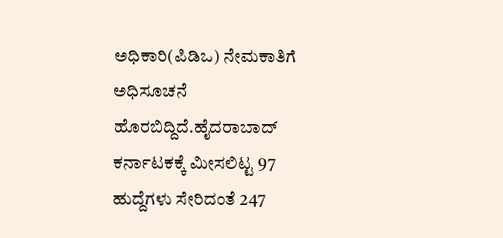ಅಧಿಕಾರಿ(ಪಿಡಿಒ) ನೇಮಕಾತಿಗೆ ಅಧಿಸೂಚನೆ ಹೊರಬಿದ್ದಿದೆ.ಹೈದರಾಬಾದ್ ಕರ್ನಾಟಕಕ್ಕೆ ಮೀಸಲಿಟ್ಟ 97 ಹುದ್ದೆಗಳು ಸೇರಿದಂತೆ 247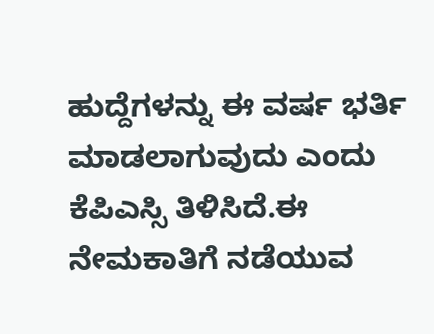ಹುದ್ದೆಗಳನ್ನು ಈ ವರ್ಷ ಭರ್ತಿ ಮಾಡಲಾಗುವುದು ಎಂದು ಕೆಪಿಎಸ್ಸಿ ತಿಳಿಸಿದೆ.ಈ ನೇಮಕಾತಿಗೆ ನಡೆಯುವ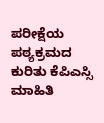ಪರೀಕ್ಷೆಯ ಪಠ್ಯಕ್ರಮದ ಕುರಿತು ಕೆಪಿಎಸ್ಸಿ ಮಾಹಿತಿ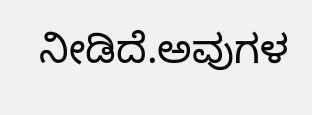ನೀಡಿದೆ.ಅವುಗಳ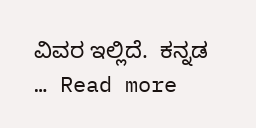ವಿವರ ಇಲ್ಲಿದೆ.  ಕನ್ನಡ … Read more